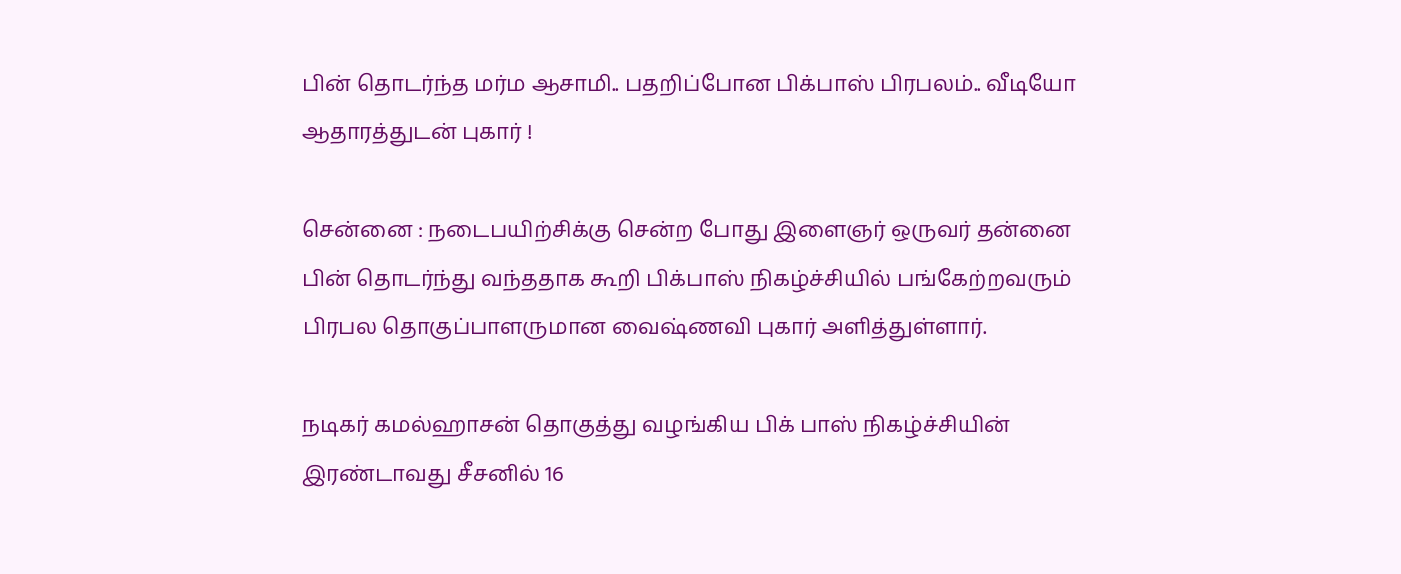பின் தொடர்ந்த மர்ம ஆசாமி.. பதறிப்போன பிக்பாஸ் பிரபலம்.. வீடியோ ஆதாரத்துடன் புகார் !

சென்னை : நடைபயிற்சிக்கு சென்ற போது இளைஞர் ஒருவர் தன்னை பின் தொடர்ந்து வந்ததாக கூறி பிக்பாஸ் நிகழ்ச்சியில் பங்கேற்றவரும் பிரபல தொகுப்பாளருமான வைஷ்ணவி புகார் அளித்துள்ளார்.

நடிகர் கமல்ஹாசன் தொகுத்து வழங்கிய பிக் பாஸ் நிகழ்ச்சியின் இரண்டாவது சீசனில் 16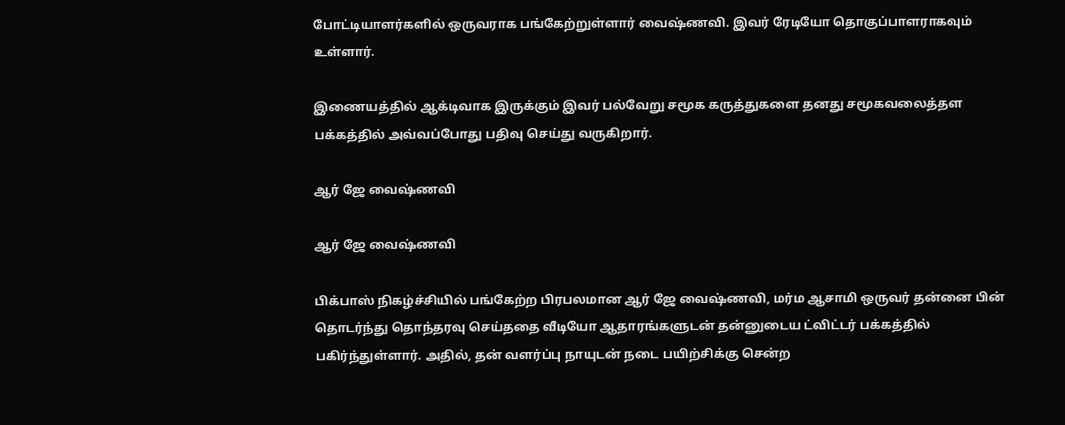போட்டியாளர்களில் ஒருவராக பங்கேற்றுள்ளார் வைஷ்ணவி. இவர் ரேடியோ தொகுப்பாளராகவும் உள்ளார்.

இணையத்தில் ஆக்டிவாக இருக்கும் இவர் பல்வேறு சமூக கருத்துகளை தனது சமூகவலைத்தள பக்கத்தில் அவ்வப்போது பதிவு செய்து வருகிறார்.

ஆர் ஜே வைஷ்ணவி

ஆர் ஜே வைஷ்ணவி

பிக்பாஸ் நிகழ்ச்சியில் பங்கேற்ற பிரபலமான ஆர் ஜே வைஷ்ணவி, மர்ம ஆசாமி ஒருவர் தன்னை பின் தொடர்ந்து தொந்தரவு செய்ததை வீடியோ ஆதாரங்களுடன் தன்னுடைய ட்விட்டர் பக்கத்தில் பகிர்ந்துள்ளார். அதில், தன் வளர்ப்பு நாயுடன் நடை பயிற்சிக்கு சென்ற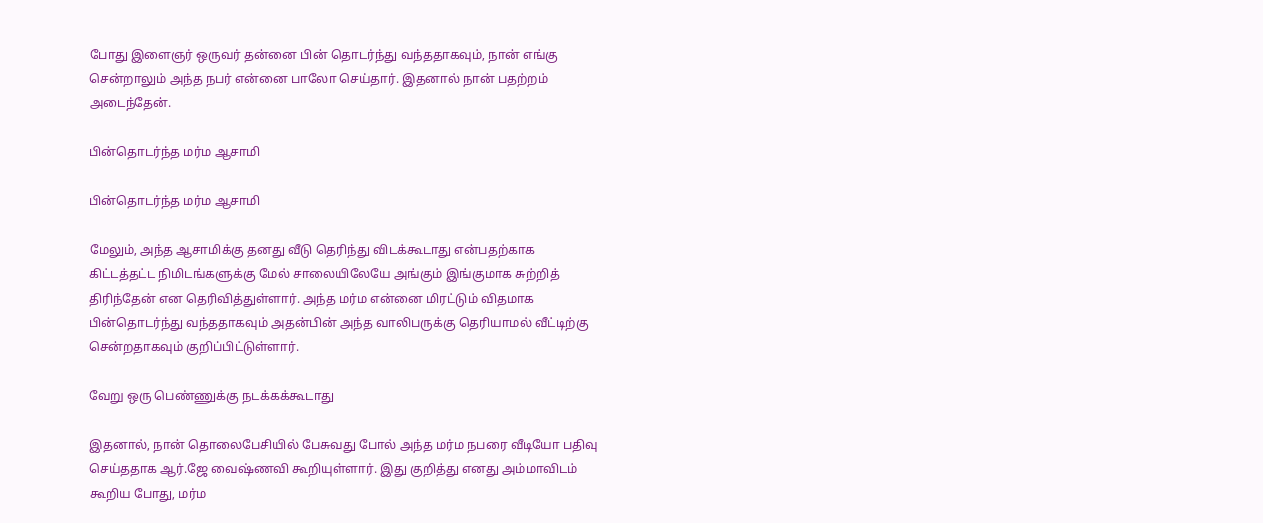போது இளைஞர் ஒருவர் தன்னை பின் தொடர்ந்து வந்ததாகவும், நான் எங்கு சென்றாலும் அந்த நபர் என்னை பாலோ செய்தார். இதனால் நான் பதற்றம் அடைந்தேன்.

பின்தொடர்ந்த மர்ம ஆசாமி

பின்தொடர்ந்த மர்ம ஆசாமி

மேலும், அந்த ஆசாமிக்கு தனது வீடு தெரிந்து விடக்கூடாது என்பதற்காக கிட்டத்தட்ட நிமிடங்களுக்கு மேல் சாலையிலேயே அங்கும் இங்குமாக சுற்றித் திரிந்தேன் என தெரிவித்துள்ளார். அந்த மர்ம என்னை மிரட்டும் விதமாக பின்தொடர்ந்து வந்ததாகவும் அதன்பின் அந்த வாலிபருக்கு தெரியாமல் வீட்டிற்கு சென்றதாகவும் குறிப்பிட்டுள்ளார்.

வேறு ஒரு பெண்ணுக்கு நடக்கக்கூடாது

இதனால், நான் தொலைபேசியில் பேசுவது போல் அந்த மர்ம நபரை வீடியோ பதிவு செய்ததாக ஆர்.ஜே வைஷ்ணவி கூறியுள்ளார். இது குறித்து எனது அம்மாவிடம் கூறிய போது, மர்ம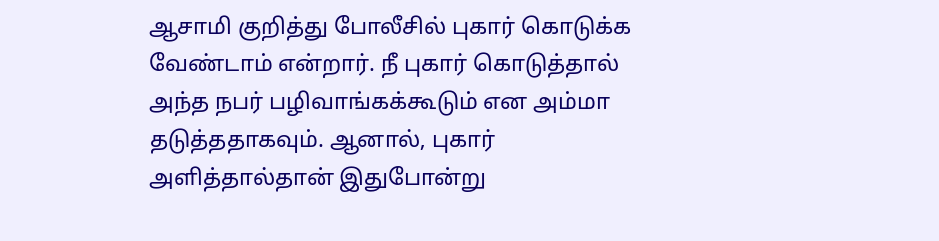ஆசாமி குறித்து போலீசில் புகார் கொடுக்க வேண்டாம் என்றார். நீ புகார் கொடுத்தால் அந்த நபர் பழிவாங்கக்கூடும் என அம்மா தடுத்ததாகவும். ஆனால், புகார் அளித்தால்தான் இதுபோன்று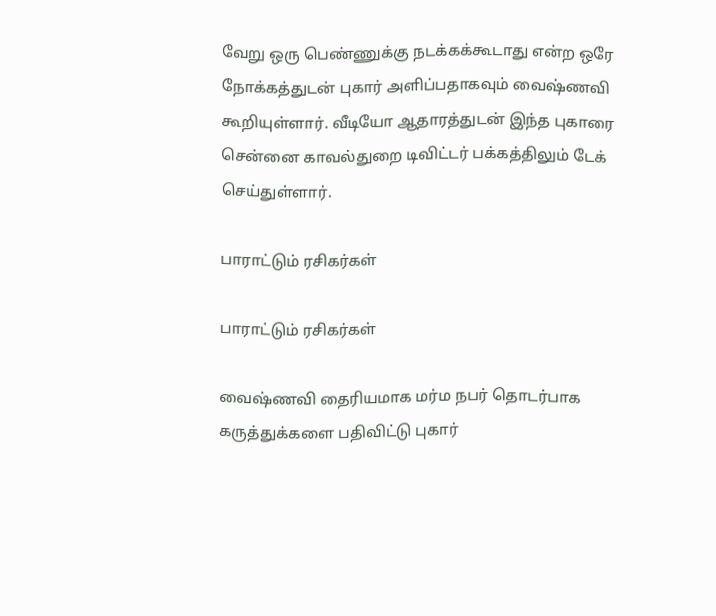வேறு ஒரு பெண்ணுக்கு நடக்கக்கூடாது என்ற ஒரே நோக்கத்துடன் புகார் அளிப்பதாகவும் வைஷ்ணவி கூறியுள்ளார். வீடியோ ஆதாரத்துடன் இந்த புகாரை சென்னை காவல்துறை டிவிட்டர் பக்கத்திலும் டேக் செய்துள்ளார்.

பாராட்டும் ரசிகர்கள்

பாராட்டும் ரசிகர்கள்

வைஷ்ணவி தைரியமாக மர்ம நபர் தொடர்பாக கருத்துக்களை பதிவிட்டு புகார்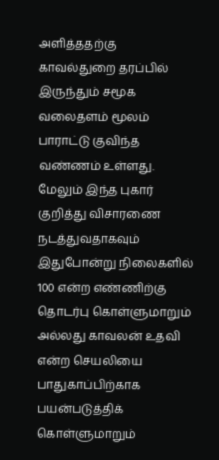அளித்ததற்கு காவல்துறை தரப்பில் இருந்தும் சமூக வலைதளம் மூலம் பாராட்டு குவிந்த வண்ணம் உள்ளது. மேலும் இந்த புகார் குறித்து விசாரணை நடத்துவதாகவும் இதுபோன்று நிலைகளில் 100 என்ற எண்ணிற்கு தொடர்பு கொள்ளுமாறும் அல்லது காவலன் உதவி என்ற செயலியை பாதுகாப்பிற்காக பயன்படுத்திக் கொள்ளுமாறும்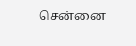சென்னை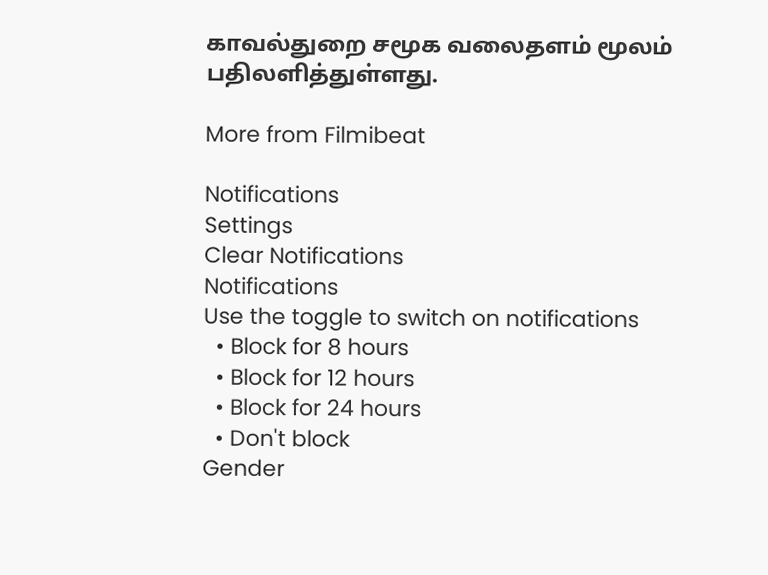காவல்துறை சமூக வலைதளம் மூலம் பதிலளித்துள்ளது.

More from Filmibeat

Notifications
Settings
Clear Notifications
Notifications
Use the toggle to switch on notifications
  • Block for 8 hours
  • Block for 12 hours
  • Block for 24 hours
  • Don't block
Gender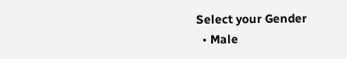Select your Gender
  • Male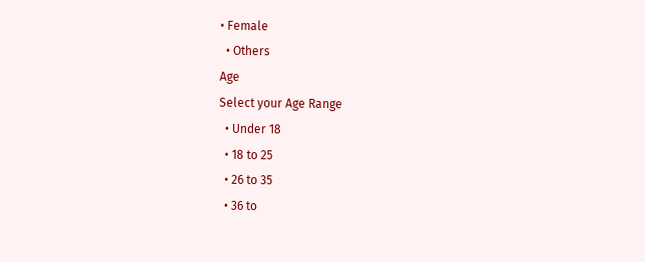• Female
  • Others
Age
Select your Age Range
  • Under 18
  • 18 to 25
  • 26 to 35
  • 36 to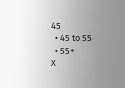45
  • 45 to 55
  • 55+
X